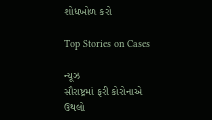શોધખોળ કરો

Top Stories on Cases

ન્યૂઝ
સૌરાષ્ટ્રમાં ફરી કોરોનાએ ઉથલો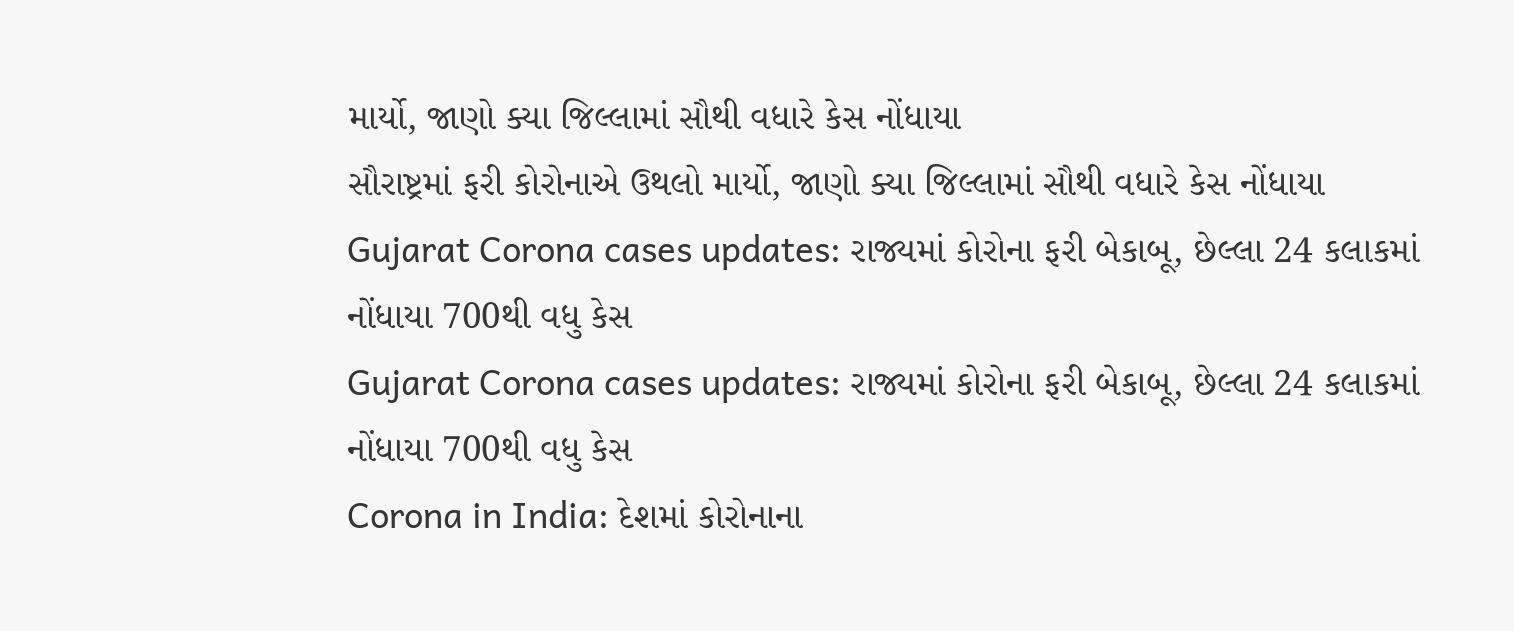માર્યો, જાણો ક્યા જિલ્લામાં સૌથી વધારે કેસ નોંધાયા
સૌરાષ્ટ્રમાં ફરી કોરોનાએ ઉથલો માર્યો, જાણો ક્યા જિલ્લામાં સૌથી વધારે કેસ નોંધાયા
Gujarat Corona cases updates: રાજ્યમાં કોરોના ફરી બેકાબૂ, છેલ્લા 24 કલાકમાં નોંધાયા 700થી વધુ કેસ
Gujarat Corona cases updates: રાજ્યમાં કોરોના ફરી બેકાબૂ, છેલ્લા 24 કલાકમાં નોંધાયા 700થી વધુ કેસ
Corona in India: દેશમાં કોરોનાના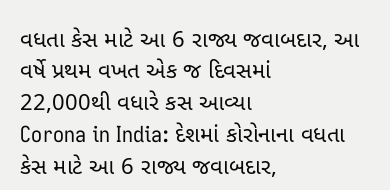વધતા કેસ માટે આ 6 રાજ્ય જવાબદાર, આ વર્ષે પ્રથમ વખત એક જ દિવસમાં 22,000થી વધારે કસ આવ્યા
Corona in India: દેશમાં કોરોનાના વધતા કેસ માટે આ 6 રાજ્ય જવાબદાર,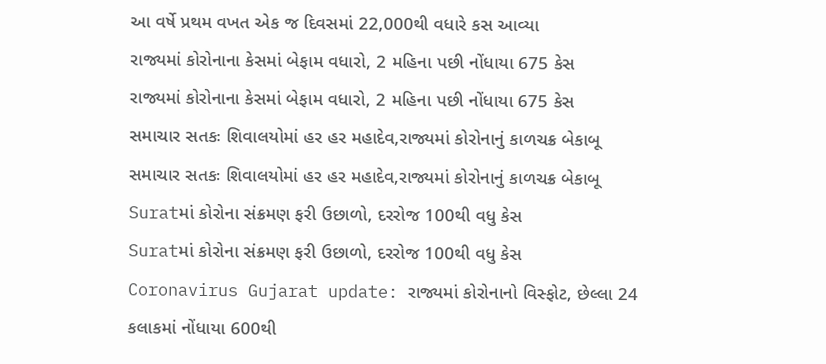આ વર્ષે પ્રથમ વખત એક જ દિવસમાં 22,000થી વધારે કસ આવ્યા
રાજ્યમાં કોરોનાના કેસમાં બેફામ વધારો, 2 મહિના પછી નોંધાયા 675 કેસ
રાજ્યમાં કોરોનાના કેસમાં બેફામ વધારો, 2 મહિના પછી નોંધાયા 675 કેસ
સમાચાર સતકઃ શિવાલયોમાં હર હર મહાદેવ,રાજ્યમાં કોરોનાનું કાળચક્ર બેકાબૂ
સમાચાર સતકઃ શિવાલયોમાં હર હર મહાદેવ,રાજ્યમાં કોરોનાનું કાળચક્ર બેકાબૂ
Suratમાં કોરોના સંક્રમણ ફરી ઉછાળો, દરરોજ 100થી વધુ કેસ
Suratમાં કોરોના સંક્રમણ ફરી ઉછાળો, દરરોજ 100થી વધુ કેસ
Coronavirus Gujarat update: રાજ્યમાં કોરોનાનો વિસ્ફોટ, છેલ્લા 24 કલાકમાં નોંધાયા 600થી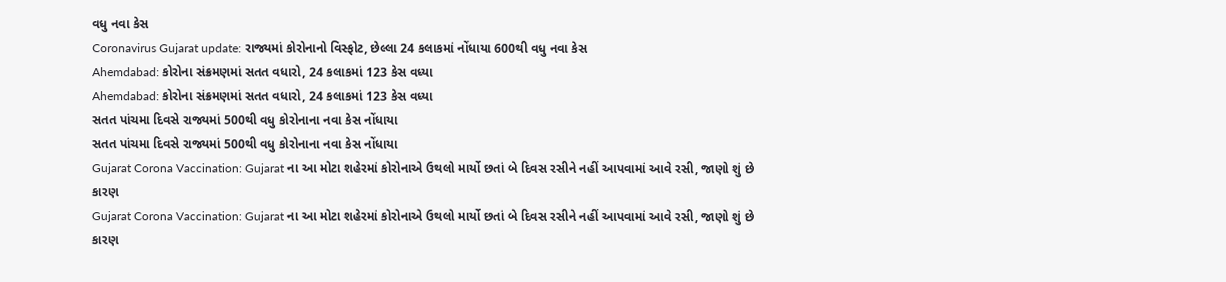વધુ નવા કેસ
Coronavirus Gujarat update: રાજ્યમાં કોરોનાનો વિસ્ફોટ, છેલ્લા 24 કલાકમાં નોંધાયા 600થી વધુ નવા કેસ
Ahemdabad: કોરોના સંક્રમણમાં સતત વધારો, 24 કલાકમાં 123 કેસ વધ્યા
Ahemdabad: કોરોના સંક્રમણમાં સતત વધારો, 24 કલાકમાં 123 કેસ વધ્યા
સતત પાંચમા દિવસે રાજ્યમાં 500થી વધુ કોરોનાના નવા કેસ નોંધાયા
સતત પાંચમા દિવસે રાજ્યમાં 500થી વધુ કોરોનાના નવા કેસ નોંધાયા
Gujarat Corona Vaccination: Gujarat ના આ મોટા શહેરમાં કોરોનાએ ઉથલો માર્યો છતાં બે દિવસ રસીને નહીં આપવામાં આવે રસી, જાણો શું છે કારણ
Gujarat Corona Vaccination: Gujarat ના આ મોટા શહેરમાં કોરોનાએ ઉથલો માર્યો છતાં બે દિવસ રસીને નહીં આપવામાં આવે રસી, જાણો શું છે કારણ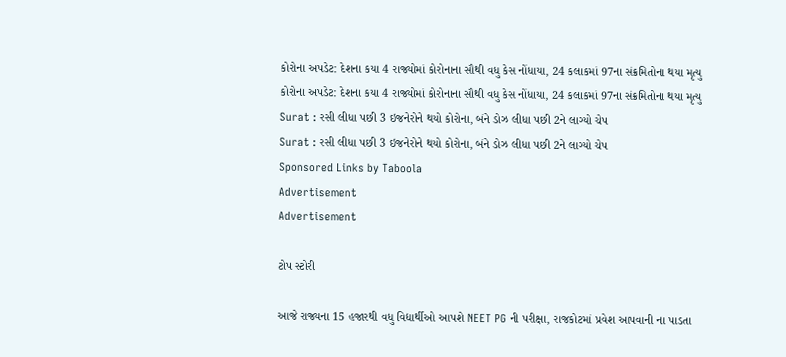કોરોના અપડેટ: દેશના કયા 4 રાજ્યોમાં કોરોનાના સૌથી વધુ કેસ નોંધાયા, 24 કલાકમાં 97ના સંક્રમિતોના થયા મૃત્યુ
કોરોના અપડેટ: દેશના કયા 4 રાજ્યોમાં કોરોનાના સૌથી વધુ કેસ નોંધાયા, 24 કલાકમાં 97ના સંક્રમિતોના થયા મૃત્યુ
Surat : રસી લીધા પછી 3 ઇજનેરોને થયો કોરોના, બંને ડોઝ લીધા પછી 2ને લાગ્યો ચેપ
Surat : રસી લીધા પછી 3 ઇજનેરોને થયો કોરોના, બંને ડોઝ લીધા પછી 2ને લાગ્યો ચેપ
Sponsored Links by Taboola
Advertisement
Advertisement

ટોપ સ્ટોરી

આજે રાજ્યના 15 હજારથી વધુ વિદ્યાર્થીઓ આપશે NEET PG ની પરીક્ષા, રાજકોટમાં પ્રવેશ આપવાની ના પાડતા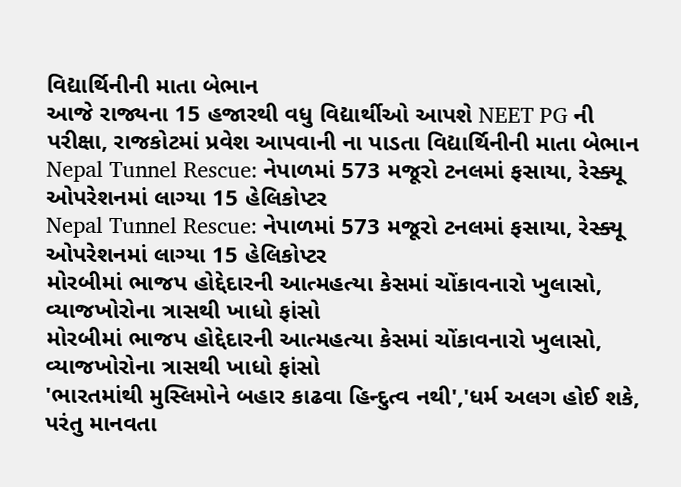વિદ્યાર્થિનીની માતા બેભાન
આજે રાજ્યના 15 હજારથી વધુ વિદ્યાર્થીઓ આપશે NEET PG ની પરીક્ષા, રાજકોટમાં પ્રવેશ આપવાની ના પાડતા વિદ્યાર્થિનીની માતા બેભાન
Nepal Tunnel Rescue: નેપાળમાં 573 મજૂરો ટનલમાં ફસાયા, રેસ્ક્યૂ ઓપરેશનમાં લાગ્યા 15 હેલિકોપ્ટર
Nepal Tunnel Rescue: નેપાળમાં 573 મજૂરો ટનલમાં ફસાયા, રેસ્ક્યૂ ઓપરેશનમાં લાગ્યા 15 હેલિકોપ્ટર
મોરબીમાં ભાજપ હોદ્દેદારની આત્મહત્યા કેસમાં ચોંકાવનારો ખુલાસો, વ્યાજખોરોના ત્રાસથી ખાધો ફાંસો
મોરબીમાં ભાજપ હોદ્દેદારની આત્મહત્યા કેસમાં ચોંકાવનારો ખુલાસો, વ્યાજખોરોના ત્રાસથી ખાધો ફાંસો
'ભારતમાંથી મુસ્લિમોને બહાર કાઢવા હિન્દુત્વ નથી','ધર્મ અલગ હોઈ શકે, પરંતુ માનવતા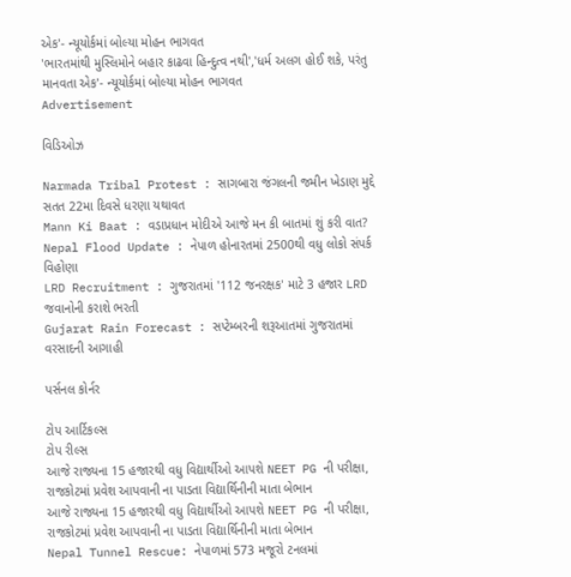એક'- ન્યૂયોર્કમાં બોલ્યા મોહન ભાગવત
'ભારતમાંથી મુસ્લિમોને બહાર કાઢવા હિન્દુત્વ નથી','ધર્મ અલગ હોઈ શકે, પરંતુ માનવતા એક'- ન્યૂયોર્કમાં બોલ્યા મોહન ભાગવત
Advertisement

વિડિઓઝ

Narmada Tribal Protest : સાગબારા જંગલની જમીન ખેડાણ મુદ્દે સતત 22મા દિવસે ધરણા યથાવત
Mann Ki Baat : વડાપ્રધાન મોદીએ આજે મન કી બાતમાં શું કરી વાત?
Nepal Flood Update : નેપાળ હોનારતમાં 2500થી વધુ લોકો સંપર્ક વિહોણા
LRD Recruitment : ગુજરાતમાં '112 જનરક્ષક' માટે 3 હજાર LRD જવાનોની કરાશે ભરતી
Gujarat Rain Forecast : સપ્ટેમ્બરની શરૂઆતમાં ગુજરાતમાં વરસાદની આગાહી

પર્સનલ કોર્નર

ટોપ આર્ટિકલ્સ
ટોપ રીલ્સ
આજે રાજ્યના 15 હજારથી વધુ વિદ્યાર્થીઓ આપશે NEET PG ની પરીક્ષા, રાજકોટમાં પ્રવેશ આપવાની ના પાડતા વિદ્યાર્થિનીની માતા બેભાન
આજે રાજ્યના 15 હજારથી વધુ વિદ્યાર્થીઓ આપશે NEET PG ની પરીક્ષા, રાજકોટમાં પ્રવેશ આપવાની ના પાડતા વિદ્યાર્થિનીની માતા બેભાન
Nepal Tunnel Rescue: નેપાળમાં 573 મજૂરો ટનલમાં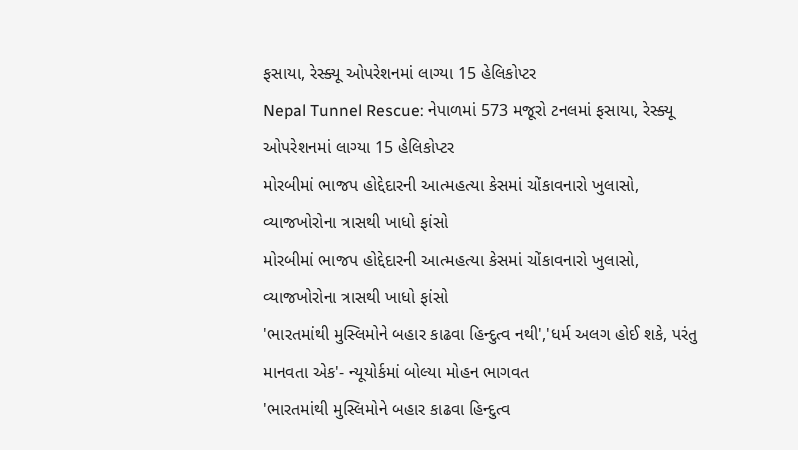ફસાયા, રેસ્ક્યૂ ઓપરેશનમાં લાગ્યા 15 હેલિકોપ્ટર
Nepal Tunnel Rescue: નેપાળમાં 573 મજૂરો ટનલમાં ફસાયા, રેસ્ક્યૂ ઓપરેશનમાં લાગ્યા 15 હેલિકોપ્ટર
મોરબીમાં ભાજપ હોદ્દેદારની આત્મહત્યા કેસમાં ચોંકાવનારો ખુલાસો, વ્યાજખોરોના ત્રાસથી ખાધો ફાંસો
મોરબીમાં ભાજપ હોદ્દેદારની આત્મહત્યા કેસમાં ચોંકાવનારો ખુલાસો, વ્યાજખોરોના ત્રાસથી ખાધો ફાંસો
'ભારતમાંથી મુસ્લિમોને બહાર કાઢવા હિન્દુત્વ નથી','ધર્મ અલગ હોઈ શકે, પરંતુ માનવતા એક'- ન્યૂયોર્કમાં બોલ્યા મોહન ભાગવત
'ભારતમાંથી મુસ્લિમોને બહાર કાઢવા હિન્દુત્વ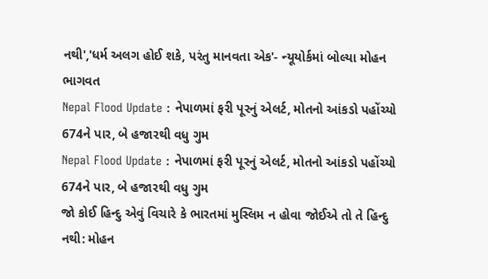નથી','ધર્મ અલગ હોઈ શકે, પરંતુ માનવતા એક'- ન્યૂયોર્કમાં બોલ્યા મોહન ભાગવત
Nepal Flood Update : નેપાળમાં ફરી પૂરનું એલર્ટ, મોતનો આંકડો પહોંચ્યો 674ને પાર, બે હજારથી વધુ ગુમ
Nepal Flood Update : નેપાળમાં ફરી પૂરનું એલર્ટ, મોતનો આંકડો પહોંચ્યો 674ને પાર, બે હજારથી વધુ ગુમ
જો કોઈ હિન્દુ એવું વિચારે કે ભારતમાં મુસ્લિમ ન હોવા જોઈએ તો તે હિન્દુ નથી: મોહન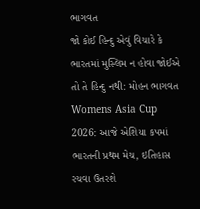ભાગવત
જો કોઈ હિન્દુ એવું વિચારે કે ભારતમાં મુસ્લિમ ન હોવા જોઈએ તો તે હિન્દુ નથી: મોહન ભાગવત
Womens Asia Cup 2026: આજે એશિયા કપમાં ભારતની પ્રથમ મેચ, ઇતિહાસ રચવા ઉતરશે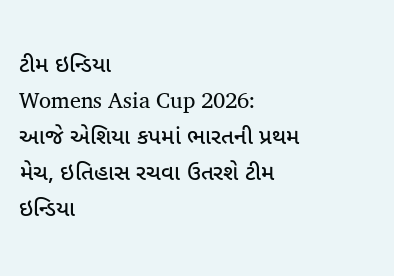ટીમ ઇન્ડિયા
Womens Asia Cup 2026: આજે એશિયા કપમાં ભારતની પ્રથમ મેચ, ઇતિહાસ રચવા ઉતરશે ટીમ ઇન્ડિયા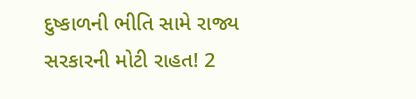દુષ્કાળની ભીતિ સામે રાજ્ય સરકારની મોટી રાહત! 2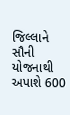જિલ્લાને સૌની યોજનાથી અપાશે 600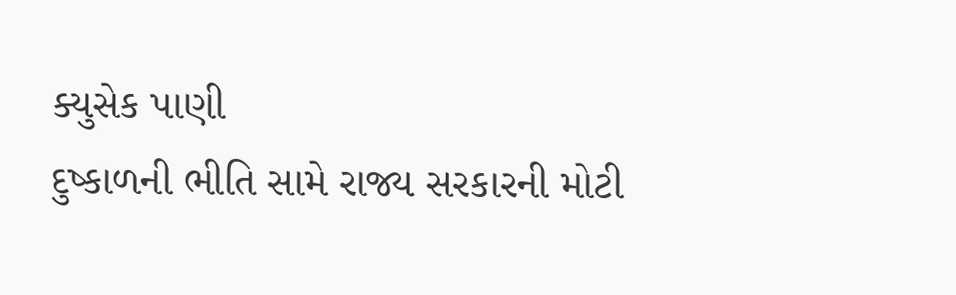ક્યુસેક પાણી
દુષ્કાળની ભીતિ સામે રાજ્ય સરકારની મોટી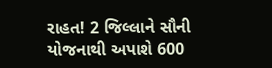રાહત! 2 જિલ્લાને સૌની યોજનાથી અપાશે 600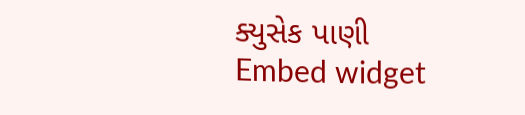ક્યુસેક પાણી
Embed widget